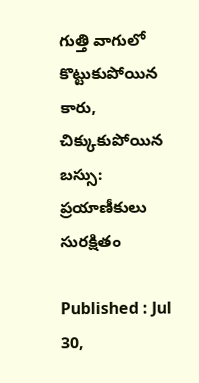గుత్తి వాగులో కొట్టుకుపోయిన కారు, చిక్కుకుపోయిన బస్సు: ప్రయాణీకులు సురక్షితం

Published : Jul 30,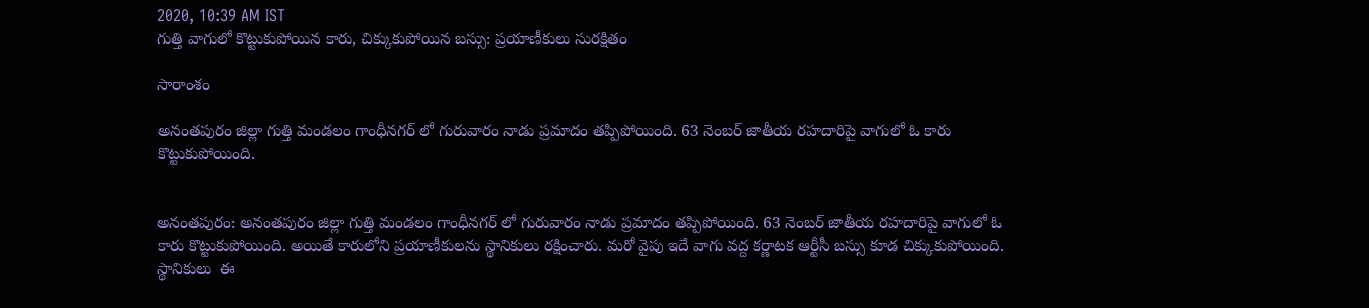2020, 10:39 AM IST
గుత్తి వాగులో కొట్టుకుపోయిన కారు, చిక్కుకుపోయిన బస్సు: ప్రయాణీకులు సురక్షితం

సారాంశం

అనంతపురం జిల్లా గుత్తి మండలం గాంధీనగర్ లో గురువారం నాడు ప్రమాదం తప్పిపోయింది. 63 నెంబర్ జాతీయ రహదారిపై వాగులో ఓ కారు కొట్టుకుపోయింది.


అనంతపురం: అనంతపురం జిల్లా గుత్తి మండలం గాంధీనగర్ లో గురువారం నాడు ప్రమాదం తప్పిపోయింది. 63 నెంబర్ జాతీయ రహదారిపై వాగులో ఓ కారు కొట్టుకుపోయింది. అయితే కారులోని ప్రయాణీకులను స్థానికులు రక్షించారు. మరో వైపు ఇదే వాగు వద్ద కర్ణాటక ఆర్టీసీ బస్సు కూడ చిక్కుకుపోయింది. స్థానికులు  ఈ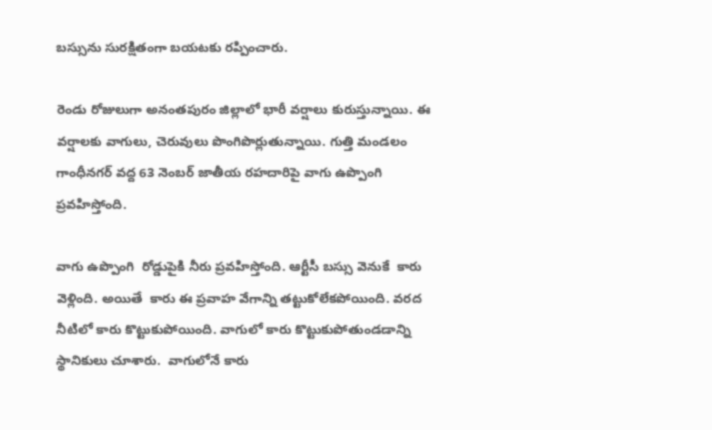బస్సును సురక్షితంగా బయటకు రప్పించారు.

రెండు రోజులుగా అనంతపురం జిల్లాలో భారీ వర్షాలు కురుస్తున్నాయి. ఈ వర్షాలకు వాగులు, చెరువులు పొంగిపొర్లుతున్నాయి. గుత్తి మండలం గాంధీనగర్ వద్ద 63 నెంబర్ జాతీయ రహదారిపై వాగు ఉప్పొంగి ప్రవహిస్తోంది.

వాగు ఉప్పొంగి  రోడ్డుపైకి నీరు ప్రవహిస్తోంది. ఆర్టీసీ బస్సు వెనుకే  కారు వెళ్లింది. అయితే  కారు ఈ ప్రవాహ వేగాన్ని తట్టుకోలేకపోయింది. వరద నీటిలో కారు కొట్టుకుపోయింది. వాగులో కారు కొట్టుకుపోతుండడాన్ని స్థానికులు చూశారు.  వాగులోనే కారు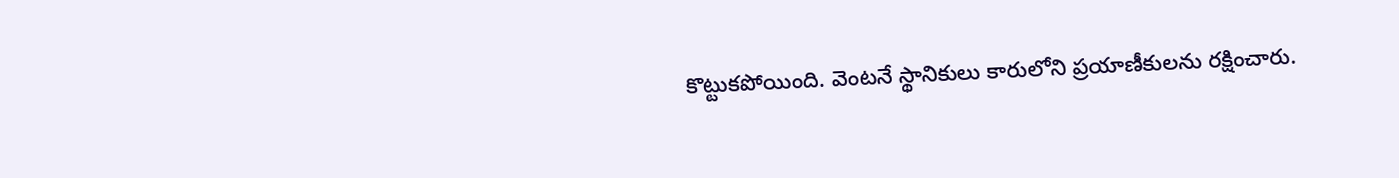కొట్టుకపోయింది. వెంటనే స్థానికులు కారులోని ప్రయాణీకులను రక్షించారు.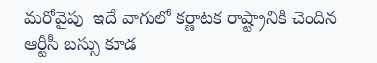మరోవైపు  ఇదే వాగులో కర్ణాటక రాష్ట్రానికి చెందిన ఆర్టీసీ బస్సు కూడ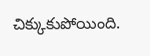చిక్కుకుపోయింది.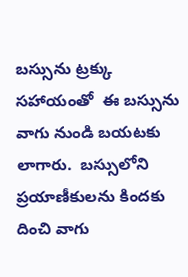బస్సును ట్రక్కు సహాయంతో  ఈ బస్సును  వాగు నుండి బయటకు లాగారు.  బస్సులోని ప్రయాణీకులను కిందకు దించి వాగు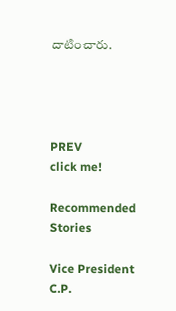దాటించారు.




PREV
click me!

Recommended Stories

Vice President C.P.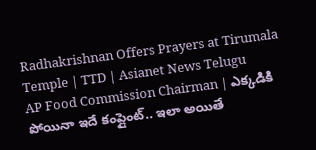Radhakrishnan Offers Prayers at Tirumala Temple | TTD | Asianet News Telugu
AP Food Commission Chairman | ఎక్కడికి పోయినా ఇదే కంప్లైంట్.. ఇలా అయితే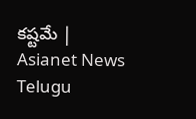కష్టమే | Asianet News Telugu